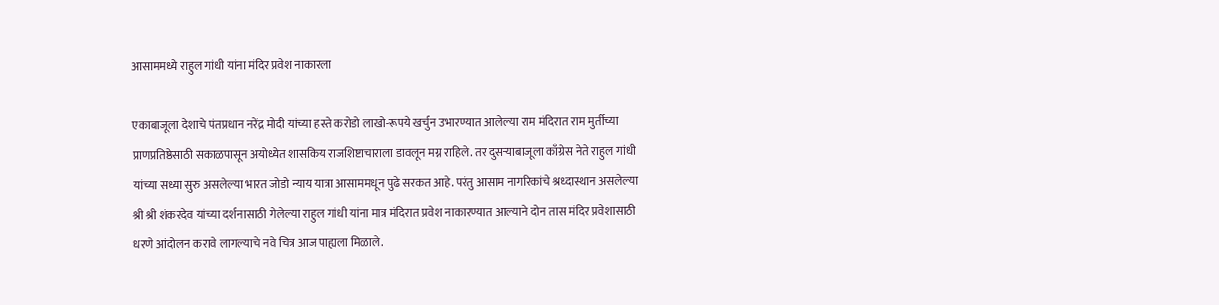आसाममध्ये राहुल गांधी यांना मंदिर प्रवेश नाकारला

एकाबाजूला देशाचे पंतप्रधान नरेंद्र मोदी यांच्या हस्ते करोडो लाखो-रूपये खर्चुन उभारण्यात आलेल्या राम मंदिरात राम मुर्तीच्या प्राणप्रतिष्ठेसाठी सकाळपासून अयोध्येत शासकिय राजशिष्टाचाराला डावलून मग्न राहिले. तर दुसऱ्याबाजूला काँग्रेस नेते राहुल गांधी यांच्या सध्या सुरु असलेल्या भारत जोडो न्याय यात्रा आसाममधून पुढे सरकत आहे. परंतु आसाम नागरिकांचे श्रध्दास्थान असलेल्या श्री श्री शंकरदेव यांच्या दर्शनासाठी गेलेल्या राहुल गांधी यांना मात्र मंदिरात प्रवेश नाकारण्यात आल्याने दोन तास मंदिर प्रवेशासाठी धरणे आंदोलन करावे लागल्याचे नवे चित्र आज पाह्यला मिळाले.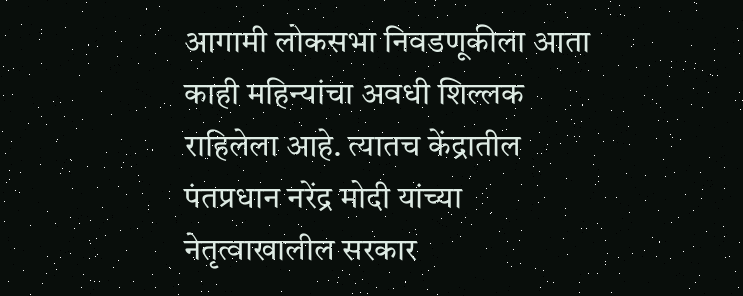आगामी लोकसभा निवडणूकीला आता काही महिन्यांचा अवधी शिल्लक राहिलेला आहे. त्यातच केंद्रातील पंतप्रधान नरेंद्र मोदी यांच्या नेतृत्वाखालील सरकार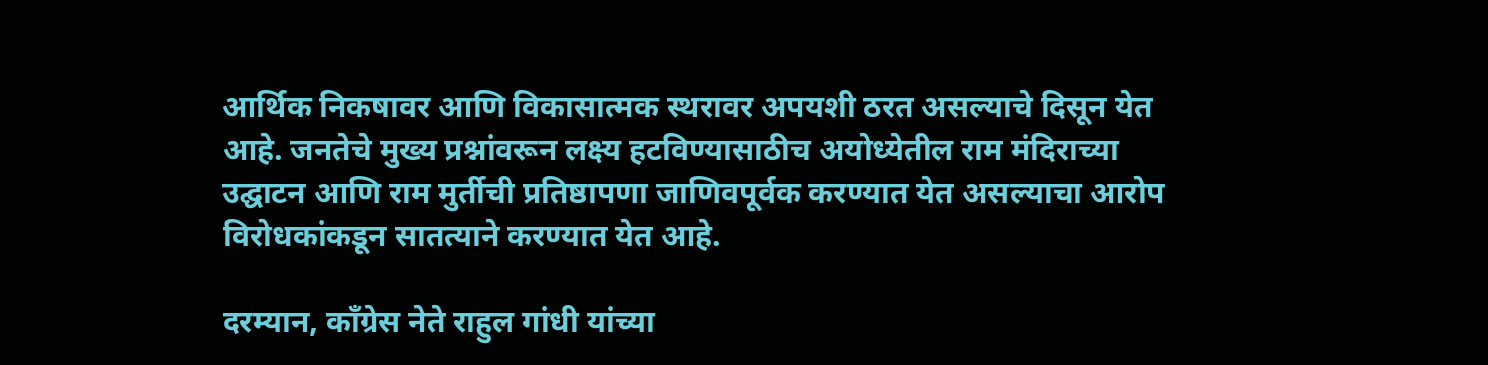आर्थिक निकषावर आणि विकासात्मक स्थरावर अपयशी ठरत असल्याचे दिसून येत आहे. जनतेचे मुख्य प्रश्नांवरून लक्ष्य हटविण्यासाठीच अयोध्येतील राम मंदिराच्या उद्घाटन आणि राम मुर्तीची प्रतिष्ठापणा जाणिवपूर्वक करण्यात येत असल्याचा आरोप विरोधकांकडून सातत्याने करण्यात येत आहे.

दरम्यान, काँग्रेस नेते राहुल गांधी यांच्या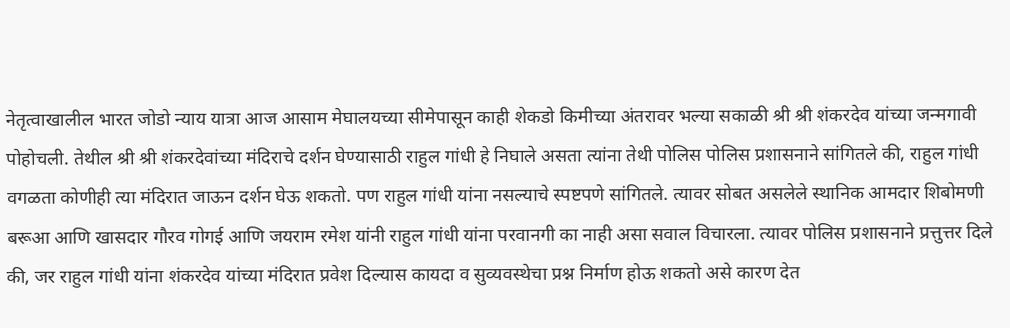नेतृत्वाखालील भारत जोडो न्याय यात्रा आज आसाम मेघालयच्या सीमेपासून काही शेकडो किमीच्या अंतरावर भल्या सकाळी श्री श्री शंकरदेव यांच्या जन्मगावी पोहोचली. तेथील श्री श्री शंकरदेवांच्या मंदिराचे दर्शन घेण्यासाठी राहुल गांधी हे निघाले असता त्यांना तेथी पोलिस पोलिस प्रशासनाने सांगितले की, राहुल गांधी वगळता कोणीही त्या मंदिरात जाऊन दर्शन घेऊ शकतो. पण राहुल गांधी यांना नसल्याचे स्पष्टपणे सांगितले. त्यावर सोबत असलेले स्थानिक आमदार शिबोमणी बरूआ आणि खासदार गौरव गोगई आणि जयराम रमेश यांनी राहुल गांधी यांना परवानगी का नाही असा सवाल विचारला. त्यावर पोलिस प्रशासनाने प्रत्तुत्तर दिले की, जर राहुल गांधी यांना शंकरदेव यांच्या मंदिरात प्रवेश दिल्यास कायदा व सुव्यवस्थेचा प्रश्न निर्माण होऊ शकतो असे कारण देत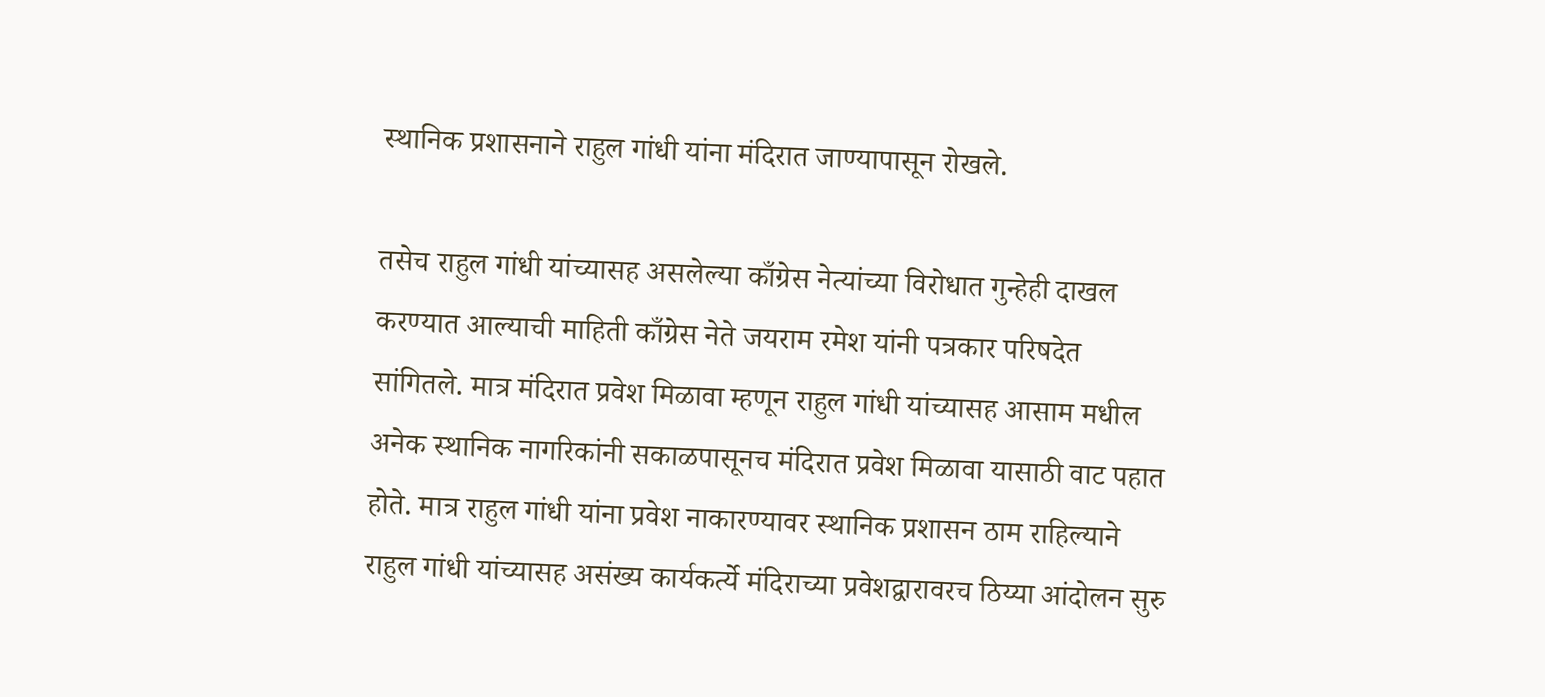स्थानिक प्रशासनाने राहुल गांधी यांना मंदिरात जाण्यापासून रोखले.

तसेच राहुल गांधी यांच्यासह असलेल्या काँग्रेस नेत्यांच्या विरोधात गुन्हेही दाखल करण्यात आल्याची माहिती काँग्रेस नेते जयराम रमेश यांनी पत्रकार परिषदेत सांगितले. मात्र मंदिरात प्रवेश मिळावा म्हणून राहुल गांधी यांच्यासह आसाम मधील अनेक स्थानिक नागरिकांनी सकाळपासूनच मंदिरात प्रवेश मिळावा यासाठी वाट पहात होते. मात्र राहुल गांधी यांना प्रवेश नाकारण्यावर स्थानिक प्रशासन ठाम राहिल्याने राहुल गांधी यांच्यासह असंख्य कार्यकर्त्ये मंदिराच्या प्रवेशद्वारावरच ठिय्या आंदोलन सुरु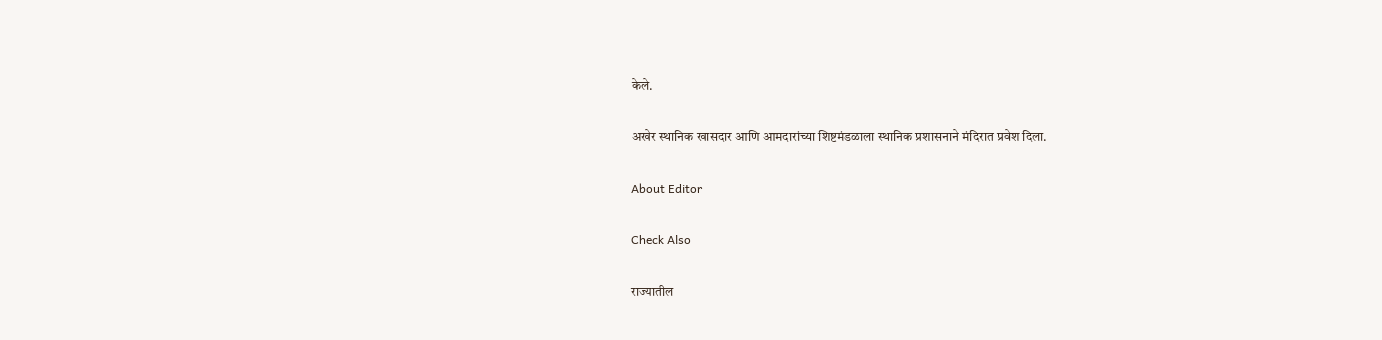केले.

अखेर स्थानिक खासदार आणि आमदारांच्या शिष्टमंडळाला स्थानिक प्रशासनाने मंदिरात प्रवेश दिला.

About Editor

Check Also

राज्यातील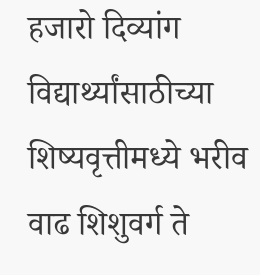हजारो दिव्यांग विद्यार्थ्यांसाठीच्या शिष्यवृत्तीमध्ये भरीव वाढ शिशुवर्ग ते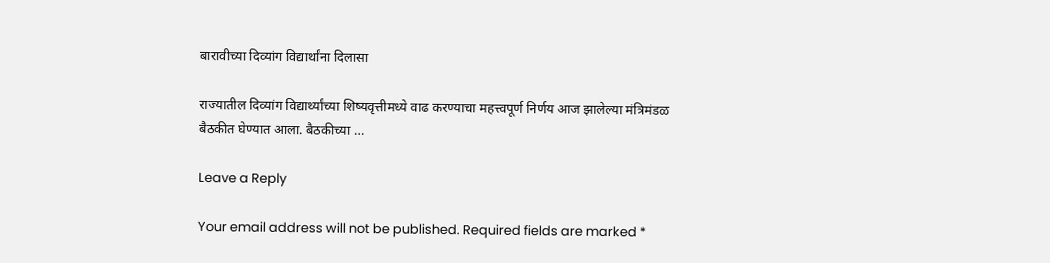बारावीच्या दिव्यांग विद्यार्थांना दिलासा

राज्यातील दिव्यांग विद्यार्थ्यांच्या शिष्यवृत्तीमध्ये वाढ करण्याचा महत्त्वपूर्ण निर्णय आज झालेल्या मंत्रिमंडळ बैठकीत घेण्यात आला. बैठकीच्या …

Leave a Reply

Your email address will not be published. Required fields are marked *